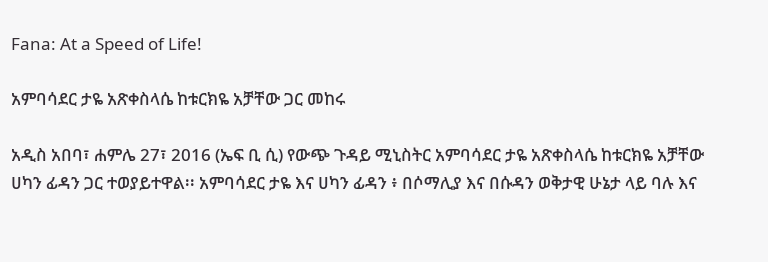Fana: At a Speed of Life!

አምባሳደር ታዬ አጽቀስላሴ ከቱርክዬ አቻቸው ጋር መከሩ

አዲስ አበባ፣ ሐምሌ 27፣ 2016 (ኤፍ ቢ ሲ) የውጭ ጉዳይ ሚኒስትር አምባሳደር ታዬ አጽቀስላሴ ከቱርክዬ አቻቸው ሀካን ፊዳን ጋር ተወያይተዋል፡፡ አምባሳደር ታዬ እና ሀካን ፊዳን ፥ በሶማሊያ እና በሱዳን ወቅታዊ ሁኔታ ላይ ባሉ እና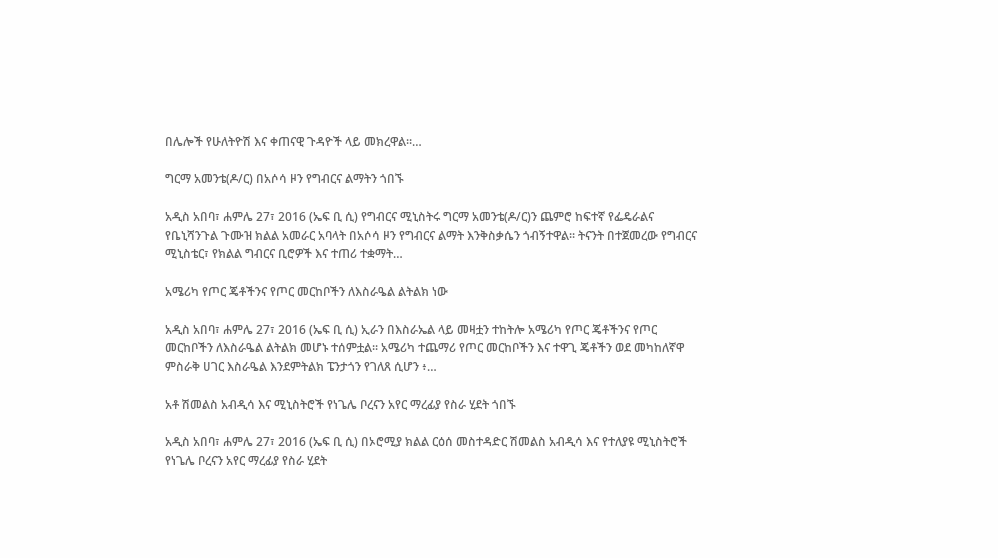በሌሎች የሁለትዮሽ እና ቀጠናዊ ጉዳዮች ላይ መክረዋል።…

ግርማ አመንቴ(ዶ/ር) በአሶሳ ዞን የግብርና ልማትን ጎበኙ

አዲስ አበባ፣ ሐምሌ 27፣ 2016 (ኤፍ ቢ ሲ) የግብርና ሚኒስትሩ ግርማ አመንቴ(ዶ/ር)ን ጨምሮ ከፍተኛ የፌዴራልና የቤኒሻንጉል ጉሙዝ ክልል አመራር አባላት በአሶሳ ዞን የግብርና ልማት እንቅስቃሴን ጎብኝተዋል፡፡ ትናንት በተጀመረው የግብርና ሚኒስቴር፣ የክልል ግብርና ቢሮዎች እና ተጠሪ ተቋማት…

አሜሪካ የጦር ጄቶችንና የጦር መርከቦችን ለእስራዔል ልትልክ ነው

አዲስ አበባ፣ ሐምሌ 27፣ 2016 (ኤፍ ቢ ሲ) ኢራን በእስራኤል ላይ መዛቷን ተከትሎ አሜሪካ የጦር ጄቶችንና የጦር መርከቦችን ለእስራዔል ልትልክ መሆኑ ተሰምቷል፡፡ አሜሪካ ተጨማሪ የጦር መርከቦችን እና ተዋጊ ጄቶችን ወደ መካከለኛዋ ምስራቅ ሀገር እስራዔል እንደምትልክ ፔንታጎን የገለጸ ሲሆን ፥…

አቶ ሽመልስ አብዲሳ እና ሚኒስትሮች የነጌሌ ቦረናን አየር ማረፊያ የስራ ሂደት ጎበኙ

አዲስ አበባ፣ ሐምሌ 27፣ 2016 (ኤፍ ቢ ሲ) በኦሮሚያ ክልል ርዕሰ መስተዳድር ሽመልስ አብዲሳ እና የተለያዩ ሚኒስትሮች የነጌሌ ቦረናን አየር ማረፊያ የስራ ሂደት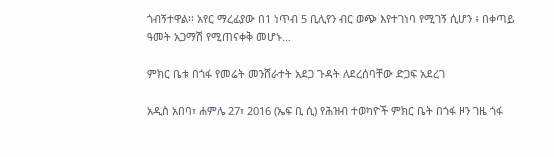ጎብኝተዋል፡፡ አየር ማረፊያው በ1 ነጥብ 5 ቢሊየን ብር ወጭ እየተገነባ የሚገኝ ሲሆን ፥ በቀጣይ ዓመት አጋማሽ የሚጠናቀቅ መሆኑ…

ምክር ቤቱ በጎፋ የመሬት መንሸራተት አደጋ ጉዳት ለደረሰባቸው ድጋፍ አደረገ

አዲስ አበባ፣ ሐምሌ 27፣ 2016 (ኤፍ ቢ ሲ) የሕዝብ ተወካዮች ምክር ቤት በጎፋ ዞን ገዜ ጎፋ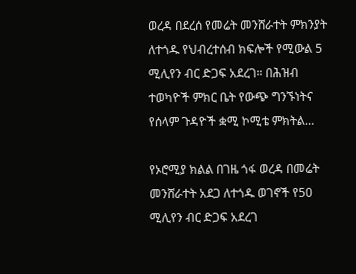ወረዳ በደረሰ የመሬት መንሸራተት ምክንያት ለተጎዱ የህብረተሰብ ክፍሎች የሚውል 5 ሚሊየን ብር ድጋፍ አደረገ። በሕዝብ ተወካዮች ምክር ቤት የውጭ ግንኙነትና የሰላም ጉዳዮች ቋሚ ኮሚቴ ምክትል…

የኦሮሚያ ክልል በገዜ ጎፋ ወረዳ በመሬት መንሸራተት አደጋ ለተጎዱ ወገኖች የ50 ሚሊየን ብር ድጋፍ አደረገ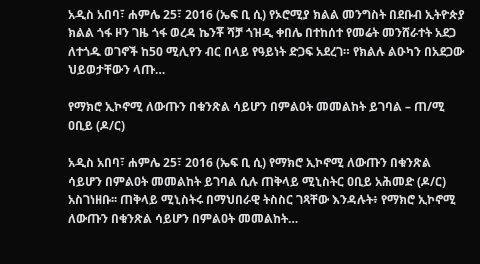አዲስ አበባ፣ ሐምሌ 25፣ 2016 (ኤፍ ቢ ሲ) የኦሮሚያ ክልል መንግስት በደቡብ ኢትዮጵያ ክልል ጎፋ ዞን ገዜ ጎፋ ወረዳ ኬንቾ ሻቻ ጎዝዲ ቀበሌ በተከሰተ የመሬት መንሸራተት አደጋ ለተጎዱ ወገኖች ከ50 ሚሊየን ብር በላይ የዓይነት ድጋፍ አደረገ። የክልሉ ልዑካን በአደጋው ህይወታቸውን ላጡ…

የማክሮ ኢኮኖሚ ለውጡን በቁንጽል ሳይሆን በምልዐት መመልከት ይገባል – ጠ/ሚ ዐቢይ (ዶ/ር)

አዲስ አበባ፣ ሐምሌ 25፣ 2016 (ኤፍ ቢ ሲ) የማክሮ ኢኮኖሚ ለውጡን በቁንጽል ሳይሆን በምልዐት መመልከት ይገባል ሲሉ ጠቅላይ ሚኒስትር ዐቢይ አሕመድ (ዶ/ር) አስገነዘቡ፡፡ ጠቅላይ ሚኒስትሩ በማህበራዊ ትስስር ገጻቸው እንዳሉት፥ የማክሮ ኢኮኖሚ ለውጡን በቁንጽል ሳይሆን በምልዐት መመልከት…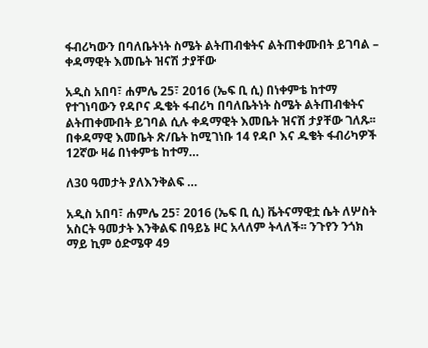ፋብሪካውን በባለቤትነት ስሜት ልትጠብቁትና ልትጠቀሙበት ይገባል – ቀዳማዊት እመቤት ዝናሽ ታያቸው

አዲስ አበባ፣ ሐምሌ 25፣ 2016 (ኤፍ ቢ ሲ) በነቀምቴ ከተማ የተገነባውን የዳቦና ዱቄት ፋብሪካ በባለቤትነት ስሜት ልትጠብቁትና ልትጠቀሙበት ይገባል ሲሉ ቀዳማዊት እመቤት ዝናሽ ታያቸው ገለጹ፡፡ በቀዳማዊ እመቤት ጽ/ቤት ከሚገነቡ 14 የዳቦ እና ዱቄት ፋብሪካዎች 12ኛው ዛሬ በነቀምቴ ከተማ…

ለ30 ዓመታት ያለእንቅልፍ …

አዲስ አበባ፣ ሐምሌ 25፣ 2016 (ኤፍ ቢ ሲ) ቬትናማዊቷ ሴት ለሦስት አስርት ዓመታት እንቅልፍ በዓይኔ ዞር አላለም ትላለች፡፡ ንጉየን ንጎክ ማይ ኪም ዕድሜዋ 49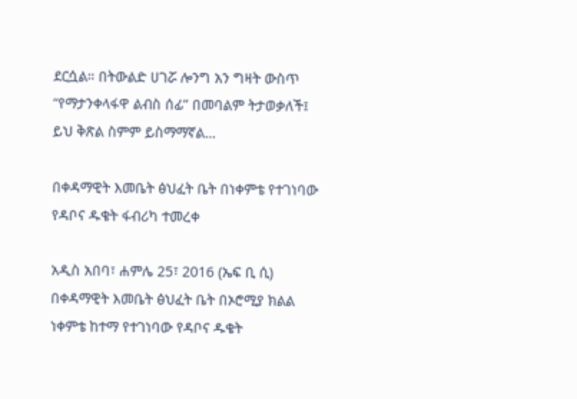ደርሷል። በትውልድ ሀገሯ ሎንግ አን ግዛት ውስጥ “የማታንቀላፋዋ ልብስ ሰፊ” በመባልም ትታወቃለች፤ ይህ ቅጽል ስምም ይስማማኛል…

በቀዳማዊት እመቤት ፅህፈት ቤት በነቀምቴ የተገነባው የዳቦና ዱቄት ፋብሪካ ተመረቀ

አዲስ አበባ፣ ሐምሌ 25፣ 2016 (ኤፍ ቢ ሲ) በቀዳማዊት እመቤት ፅህፈት ቤት በኦሮሚያ ክልል ነቀምቴ ከተማ የተገነባው የዳቦና ዱቄት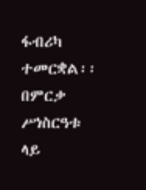ፋብሪካ ተመርቋል፡፡ በምርቃ ሥነስርዓቱ ላይ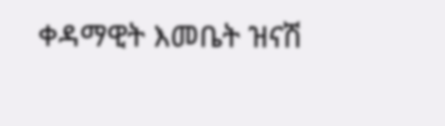ቀዳማዊት እመቤት ዝናሽ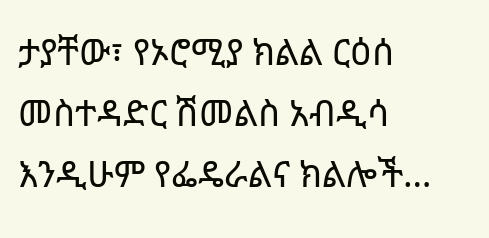ታያቸው፣ የኦሮሚያ ክልል ርዕሰ መስተዳድር ሽመልስ አብዲሳ እንዲሁም የፌዴራልና ክልሎች…